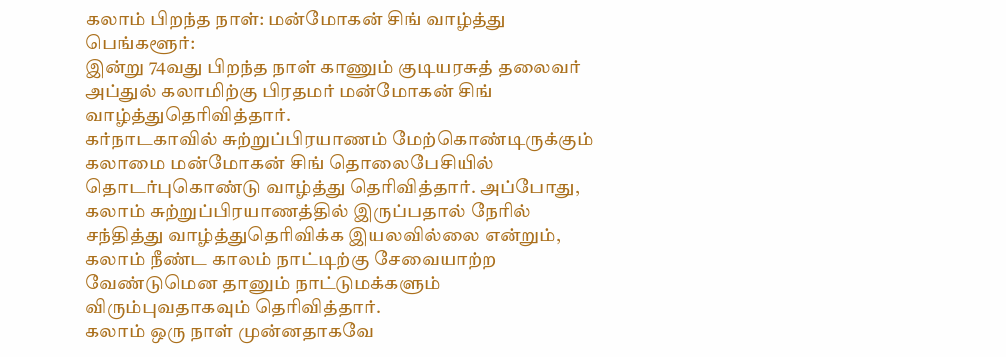கலாம் பிறந்த நாள்: மன்மோகன் சிங் வாழ்த்து
பெங்களூர்:
இன்று 74வது பிறந்த நாள் காணும் குடியரசுத் தலைவர் அப்துல் கலாமிற்கு பிரதமர் மன்மோகன் சிங் வாழ்த்துதெரிவித்தார்.
கர்நாடகாவில் சுற்றுப்பிரயாணம் மேற்கொண்டிருக்கும் கலாமை மன்மோகன் சிங் தொலைபேசியில் தொடர்புகொண்டு வாழ்த்து தெரிவித்தார். அப்போது, கலாம் சுற்றுப்பிரயாணத்தில் இருப்பதால் நேரில் சந்தித்து வாழ்த்துதெரிவிக்க இயலவில்லை என்றும், கலாம் நீண்ட காலம் நாட்டிற்கு சேவையாற்ற வேண்டுமென தானும் நாட்டுமக்களும் விரும்புவதாகவும் தெரிவித்தார்.
கலாம் ஒரு நாள் முன்னதாகவே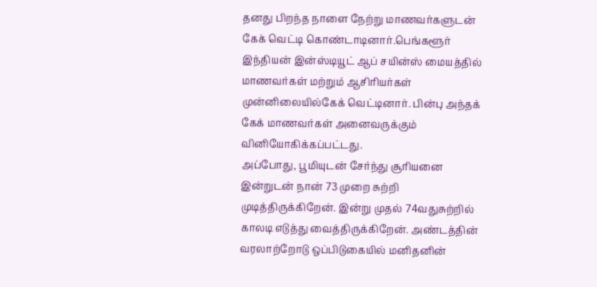தனது பிறந்த நாளை நேற்று மாணவர்களுடன் கேக் வெட்டி கொண்டாடினார்.பெங்களூர் இந்தியன் இன்ஸ்டியூட் ஆப் சயின்ஸ் மையத்தில் மாணவர்கள் மற்றும் ஆசிரியர்கள் முன்னிலையில்கேக் வெட்டினார். பின்பு அந்தக் கேக் மாணவர்கள் அனைவருக்கும் வினியோகிக்கப்பட்டது.
அப்போது, பூமியுடன் சேர்ந்து சூரியனை இன்றுடன் நான் 73 முறை சுற்றி முடித்திருக்கிறேன். இன்று முதல் 74வதுசுற்றில் காலடி எடுத்து வைத்திருக்கிறேன். அண்டத்தின் வரலாற்றோடு ஒப்பிடுகையில் மனிதனின்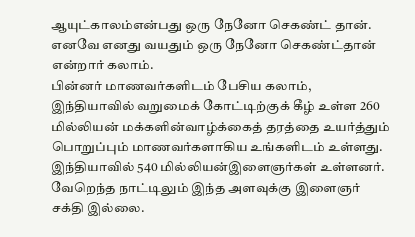ஆயுட்காலம்என்பது ஒரு நேனோ செகண்ட் தான். எனவே எனது வயதும் ஒரு நேனோ செகண்ட்தான் என்றார் கலாம்.
பின்னர் மாணவர்களிடம் பேசிய கலாம், இந்தியாவில் வறுமைக் கோட்டிற்குக் கீழ் உள்ள 260 மில்லியன் மக்களின்வாழ்க்கைத் தரத்தை உயர்த்தும் பொறுப்பும் மாணவர்களாகிய உங்களிடம் உள்ளது. இந்தியாவில் 540 மில்லியன்இளைஞர்கள் உள்ளனர். வேறெந்த நாட்டிலும் இந்த அளவுக்கு இளைஞர் சக்தி இல்லை.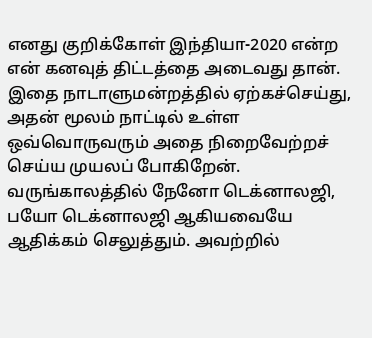எனது குறிக்கோள் இந்தியா-2020 என்ற என் கனவுத் திட்டத்தை அடைவது தான். இதை நாடாளுமன்றத்தில் ஏற்கச்செய்து, அதன் மூலம் நாட்டில் உள்ள ஒவ்வொருவரும் அதை நிறைவேற்றச் செய்ய முயலப் போகிறேன்.
வருங்காலத்தில் நேனோ டெக்னாலஜி, பயோ டெக்னாலஜி ஆகியவையே ஆதிக்கம் செலுத்தும். அவற்றில்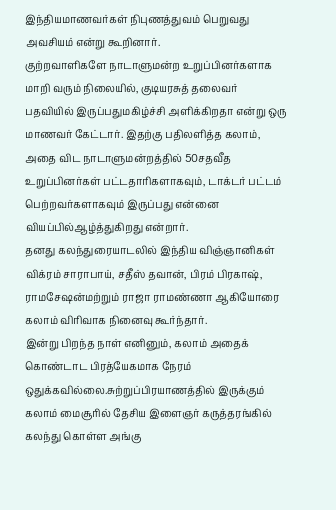இந்தியமாணவர்கள் நிபுணத்துவம் பெறுவது அவசியம் என்று கூறினார்.
குற்றவாளிகளே நாடாளுமன்ற உறுப்பினர்களாக மாறி வரும் நிலையில், குடியரசுத் தலைவர் பதவியில் இருப்பதுமகிழ்ச்சி அளிக்கிறதா என்று ஒரு மாணவர் கேட்டார். இதற்கு பதிலளித்த கலாம், அதை விட நாடாளுமன்றத்தில் 50சதவீத உறுப்பினர்கள் பட்டதாரிகளாகவும், டாக்டர் பட்டம் பெற்றவர்களாகவும் இருப்பது என்னை வியப்பில்ஆழ்த்துகிறது என்றார்.
தனது கலந்துரையாடலில் இந்திய விஞ்ஞானிகள் விக்ரம் சாராபாய், சதீஸ் தவான், பிரம் பிரகாஷ், ராமசேஷன்மற்றும் ராஜா ராமண்ணா ஆகியோரை கலாம் விரிவாக நினைவு கூர்ந்தார்.
இன்று பிறந்த நாள் எனினும், கலாம் அதைக் கொண்டாட பிரத்யேகமாக நேரம் ஒதுக்கவில்லை.சுற்றுப்பிரயாணத்தில் இருக்கும் கலாம் மைசூரில் தேசிய இளைஞர் கருத்தரங்கில் கலந்து கொள்ள அங்கு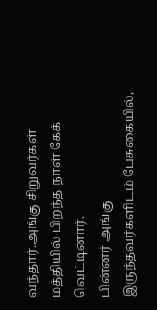வந்தார்.அங்கு சிறுவர்கள் மத்தியில் பிறந்த நாள் கேக் வெட்டினார்.
பின்னர் அங்கு இருந்தவர்களிடம் பேசுகையில்,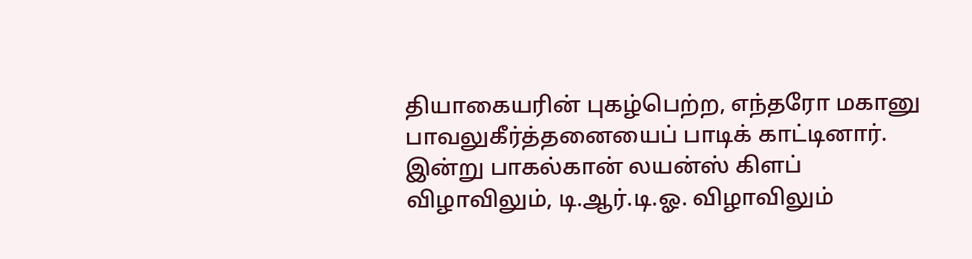தியாகையரின் புகழ்பெற்ற, எந்தரோ மகானு பாவலுகீர்த்தனையைப் பாடிக் காட்டினார்.
இன்று பாகல்கான் லயன்ஸ் கிளப் விழாவிலும், டி.ஆர்.டி.ஓ. விழாவிலும்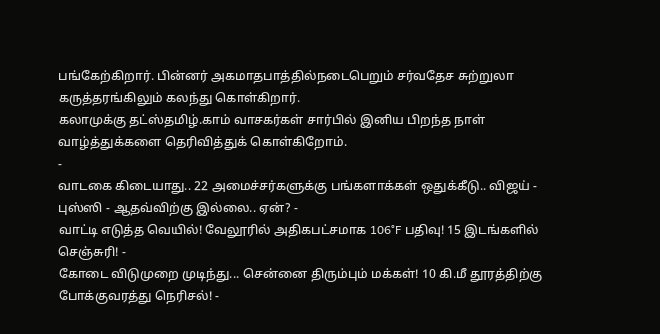பங்கேற்கிறார். பின்னர் அகமாதபாத்தில்நடைபெறும் சர்வதேச சுற்றுலா கருத்தரங்கிலும் கலந்து கொள்கிறார்.
கலாமுக்கு தட்ஸ்தமிழ்.காம் வாசகர்கள் சார்பில் இனிய பிறந்த நாள் வாழ்த்துக்களை தெரிவித்துக் கொள்கிறோம்.
-
வாடகை கிடையாது.. 22 அமைச்சர்களுக்கு பங்களாக்கள் ஒதுக்கீடு.. விஜய் - புஸ்ஸி - ஆதவ்விற்கு இல்லை.. ஏன்? -
வாட்டி எடுத்த வெயில்! வேலூரில் அதிகபட்சமாக 106°F பதிவு! 15 இடங்களில் செஞ்சுரி! -
கோடை விடுமுறை முடிந்து... சென்னை திரும்பும் மக்கள்! 10 கி.மீ தூரத்திற்கு போக்குவரத்து நெரிசல்! -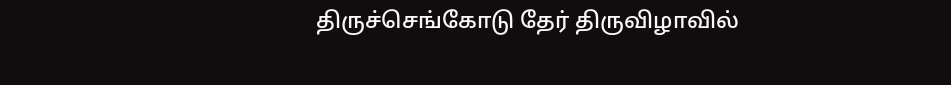திருச்செங்கோடு தேர் திருவிழாவில்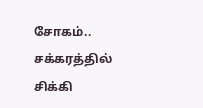சோகம்.. சக்கரத்தில் சிக்கி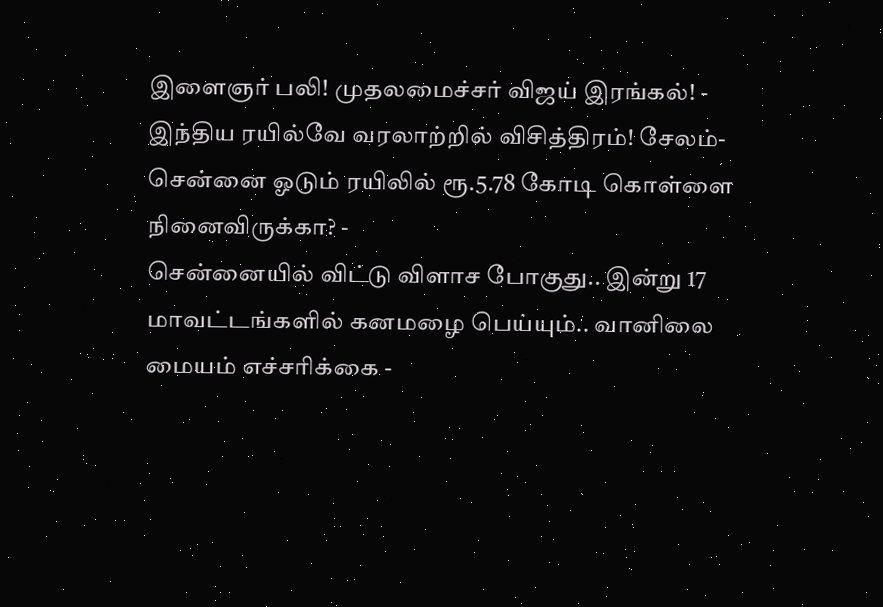இளைஞர் பலி! முதலமைச்சர் விஜய் இரங்கல்! -
இந்திய ரயில்வே வரலாற்றில் விசித்திரம்! சேலம்- சென்னை ஓடும் ரயிலில் ரூ.5.78 கோடி கொள்ளை நினைவிருக்கா? -
சென்னையில் விட்டு விளாச போகுது.. இன்று 17 மாவட்டங்களில் கனமழை பெய்யும்.. வானிலை மையம் எச்சரிக்கை -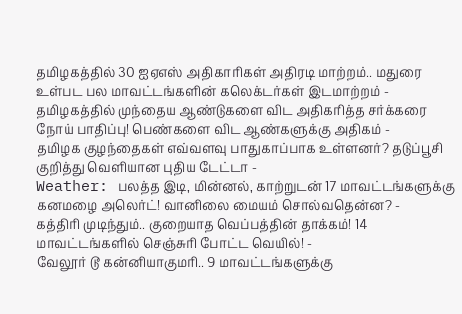தமிழகத்தில் 30 ஐஏஎஸ் அதிகாரிகள் அதிரடி மாற்றம்.. மதுரை உள்பட பல மாவட்டங்களின் கலெக்டர்கள் இடமாற்றம் -
தமிழகத்தில் முந்தைய ஆண்டுகளை விட அதிகரித்த சர்க்கரை நோய் பாதிப்பு! பெண்களை விட ஆண்களுக்கு அதிகம் -
தமிழக குழந்தைகள் எவ்வளவு பாதுகாப்பாக உள்ளனர்? தடுப்பூசி குறித்து வெளியான புதிய டேட்டா -
Weather: பலத்த இடி, மின்னல், காற்றுடன் 17 மாவட்டங்களுக்கு கனமழை அலெர்ட்! வானிலை மையம் சொல்வதென்ன? -
கத்திரி முடிந்தும்.. குறையாத வெப்பத்தின் தாக்கம்! 14 மாவட்டங்களில் செஞ்சுரி போட்ட வெயில்! -
வேலூர் டூ கன்னியாகுமரி.. 9 மாவட்டங்களுக்கு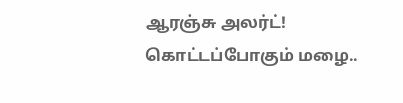ஆரஞ்சு அலர்ட்! கொட்டப்போகும் மழை..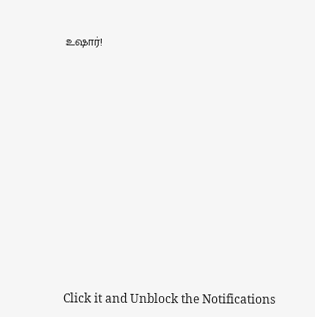உஷார்!












Click it and Unblock the Notifications